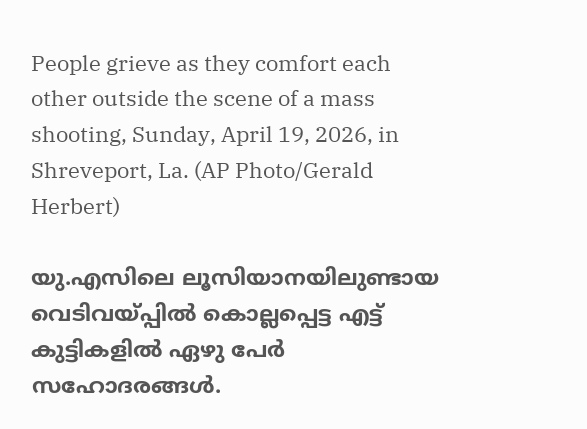People grieve as they comfort each other outside the scene of a mass shooting, Sunday, April 19, 2026, in Shreveport, La. (AP Photo/Gerald Herbert)

യു.എസിലെ ലൂസിയാനയിലുണ്ടായ വെടിവയ്പ്പിൽ കൊല്ലപ്പെട്ട എട്ട് കുട്ടികളില്‍ ഏഴു പേര്‍ സഹോദരങ്ങള്‍.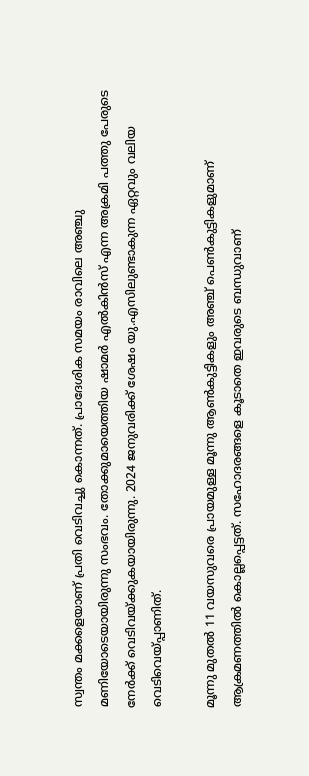സ്വന്തം മക്കളെയാണ് പ്രതി വെടിവച്ചു കൊന്നത്. പ്രാദേശിക സമയം രാവിലെ അഞ്ചു മണിയോടെയായിരുന്നു സംഭവം. തോക്കുമായെത്തിയ ഷാമർ എൽകിൻസ് എന്ന അക്രമി പത്തു പേരുടെ നേര്‍ക്ക് വെടിവയ്ക്കുകയായിരുന്നു. 2024 ജനുവരിക്ക് ശേഷം യു.എസിലുണ്ടാകുന്ന ഏറ്റവും വലിയ വെടിവെയ്പ്പാണിത്.

മൂന്നു മുതല്‍ 11 വയസുവരെ പ്രായമുള്ള മൂന്നു ആണ്‍കുട്ടികളും അഞ്ച് പെണ്‍കുട്ടികളുമാണ് ആക്രമണത്തില്‍ കൊല്ലപ്പെട്ടത്. സഹോദരങ്ങളെ കൂടാതെ ഇവരുടെ ബന്ധുവാണ്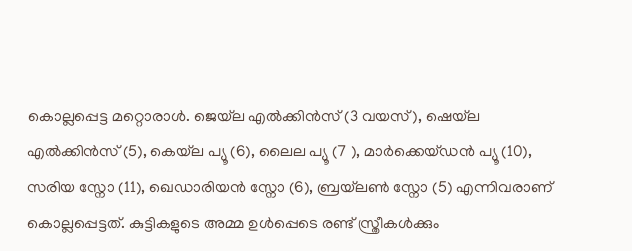കൊല്ലപ്പെട്ട മറ്റൊരാള്‍. ജെയ്‌ല എൽക്കിൻസ് (3 വയസ്), ഷെയ്‌ല എൽക്കിൻസ് (5), കെയ്‌ല പ്യൂ (6), ലൈല പ്യൂ (7 ), മാർക്കെയ്ഡൻ പ്യൂ (10), സരിയ സ്നോ (11), ഖെഡാരിയൻ സ്നോ (6), ബ്രയ്‌ലൺ സ്നോ (5) എന്നിവരാണ് കൊല്ലപ്പെട്ടത്. കുട്ടികളുടെ അമ്മ ഉള്‍പ്പെടെ രണ്ട് സ്ത്രീകള്‍ക്കും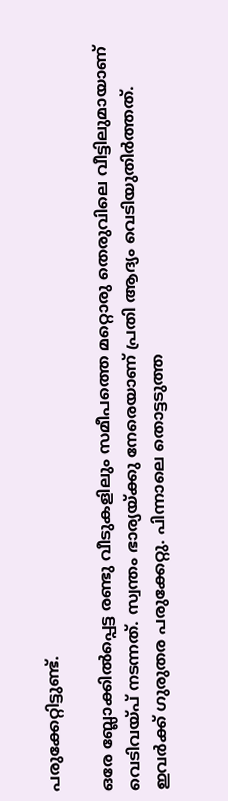പരുക്കേറ്റിട്ടുണ്ട്.

ഒരേ ബ്ലോക്കില്‍പ്പെട്ട രണ്ടു വീടുകളിലും സമീപത്തെ മറ്റൊരു തെരുവിലെ വീട്ടിലുമായാണ് വെടിവയ്പ് നടന്നത്. സ്വന്തം ഭാര്യയ്ക്കു നേരെയാണ് പ്രതി ആദ്യം വെടിയുതിര്‍ത്തത്. ഇവര്‍ക്ക് ഗുരുതര പരുക്കേറ്റു. പിന്നാലെ തൊട്ടടുത്ത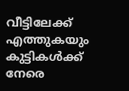വീട്ടിലേക്ക് എത്തുകയും കുട്ടികള്‍ക്ക് നേരെ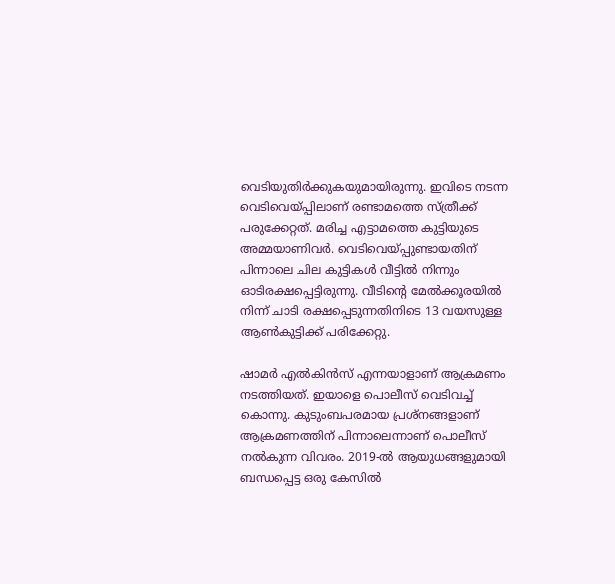വെടിയുതിര്‍ക്കുകയുമായിരുന്നു. ഇവിടെ നടന്ന വെടിവെയ്പ്പിലാണ് രണ്ടാമത്തെ സ്ത്രീക്ക് പരുക്കേറ്റത്. മരിച്ച എട്ടാമത്തെ കുട്ടിയുടെ അമ്മയാണിവര്‍. വെടിവെയ്പ്പുണ്ടായതിന് പിന്നാലെ ചില കുട്ടികള്‍ വീട്ടില്‍ നിന്നും ഓടിരക്ഷപ്പെട്ടിരുന്നു. വീടിന്റെ മേൽക്കൂരയിൽ നിന്ന് ചാടി രക്ഷപ്പെടുന്നതിനിടെ 13 വയസുള്ള ആൺകുട്ടിക്ക് പരിക്കേറ്റു.

ഷാമർ എൽകിൻസ് എന്നയാളാണ് ആക്രമണം നടത്തിയത്. ഇയാളെ പൊലീസ് വെടിവച്ച് കൊന്നു. കുടുംബപരമായ പ്രശ്നങ്ങളാണ് ആക്രമണത്തിന് പിന്നാലെന്നാണ് പൊലീസ് നല്‍കുന്ന വിവരം. 2019-ൽ ആയുധങ്ങളുമായി ബന്ധപ്പെട്ട ഒരു കേസിൽ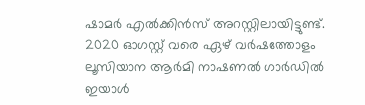ഷാമര്‍ എൽക്കിൻസ് അറസ്റ്റിലായിട്ടുണ്ട്. 2020 ഓഗസ്റ്റ് വരെ ഏഴ് വർഷത്തോളം ലൂസിയാന ആർമി നാഷണൽ ഗാർഡിൽ ഇയാള്‍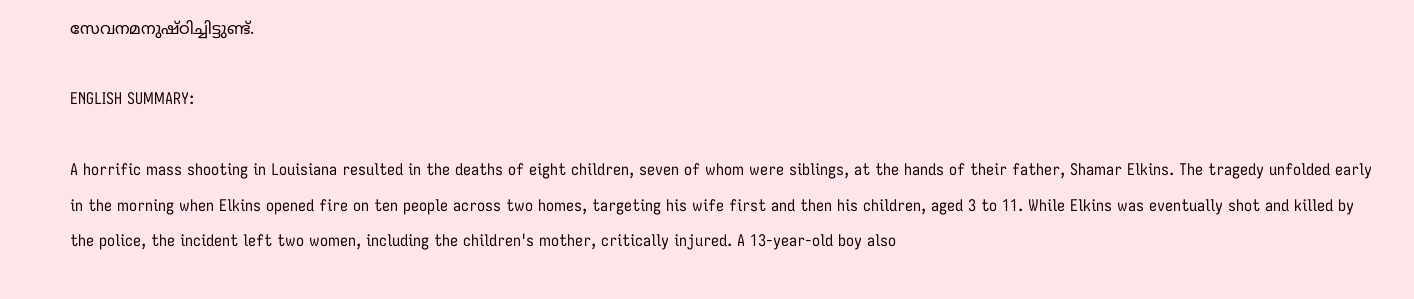സേവനമനുഷ്ഠിച്ചിട്ടുണ്ട്.

ENGLISH SUMMARY:

A horrific mass shooting in Louisiana resulted in the deaths of eight children, seven of whom were siblings, at the hands of their father, Shamar Elkins. The tragedy unfolded early in the morning when Elkins opened fire on ten people across two homes, targeting his wife first and then his children, aged 3 to 11. While Elkins was eventually shot and killed by the police, the incident left two women, including the children's mother, critically injured. A 13-year-old boy also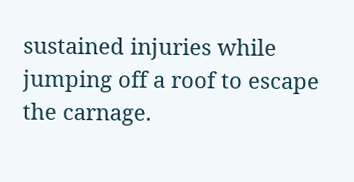sustained injuries while jumping off a roof to escape the carnage.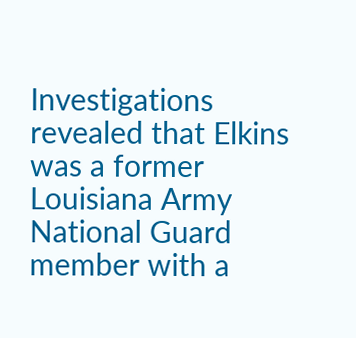Investigations revealed that Elkins was a former Louisiana Army National Guard member with a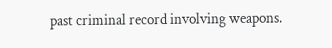past criminal record involving weapons.